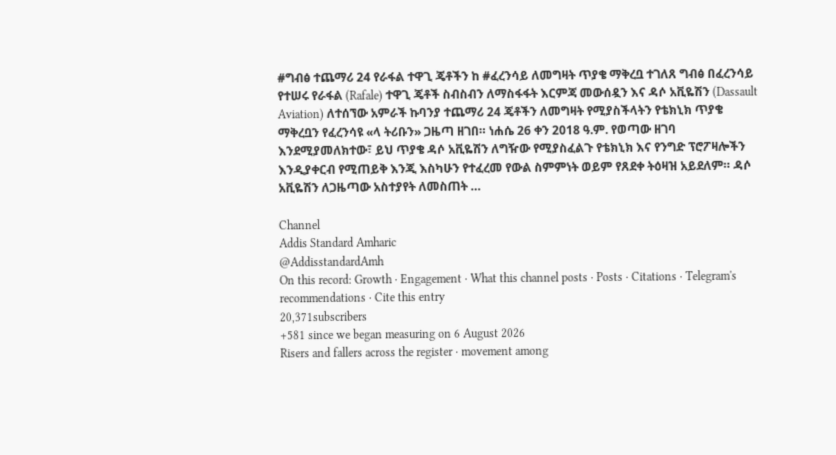#ግብፅ ተጨማሪ 24 የራፋል ተዋጊ ጄቶችን ከ #ፈረንሳይ ለመግዛት ጥያቄ ማቅረቧ ተገለጸ ግብፅ በፈረንሳይ የተሠሩ የራፋል (Rafale) ተዋጊ ጄቶች ስብስብን ለማስፋፋት እርምጃ መውሰዷን እና ዳሶ አቪዬሽን (Dassault Aviation) ለተሰኘው አምራች ኩባንያ ተጨማሪ 24 ጄቶችን ለመግዛት የሚያስችላትን የቴክኒክ ጥያቄ ማቅረቧን የፈረንሳዩ «ላ ትሪቡን» ጋዜጣ ዘገበ። ነሐሴ 26 ቀን 2018 ዓ.ም. የወጣው ዘገባ እንደሚያመለክተው፣ ይህ ጥያቄ ዳሶ አቪዬሽን ለግዥው የሚያስፈልጉ የቴክኒክ እና የንግድ ፕሮፖዛሎችን እንዲያቀርብ የሚጠይቅ እንጂ እስካሁን የተፈረመ የውል ስምምነት ወይም የጸደቀ ትዕዛዝ አይደለም። ዳሶ አቪዬሽን ለጋዜጣው አስተያየት ለመስጠት …

Channel
Addis Standard Amharic
@AddisstandardAmh
On this record: Growth · Engagement · What this channel posts · Posts · Citations · Telegram's recommendations · Cite this entry
20,371subscribers
+581 since we began measuring on 6 August 2026
Risers and fallers across the register · movement among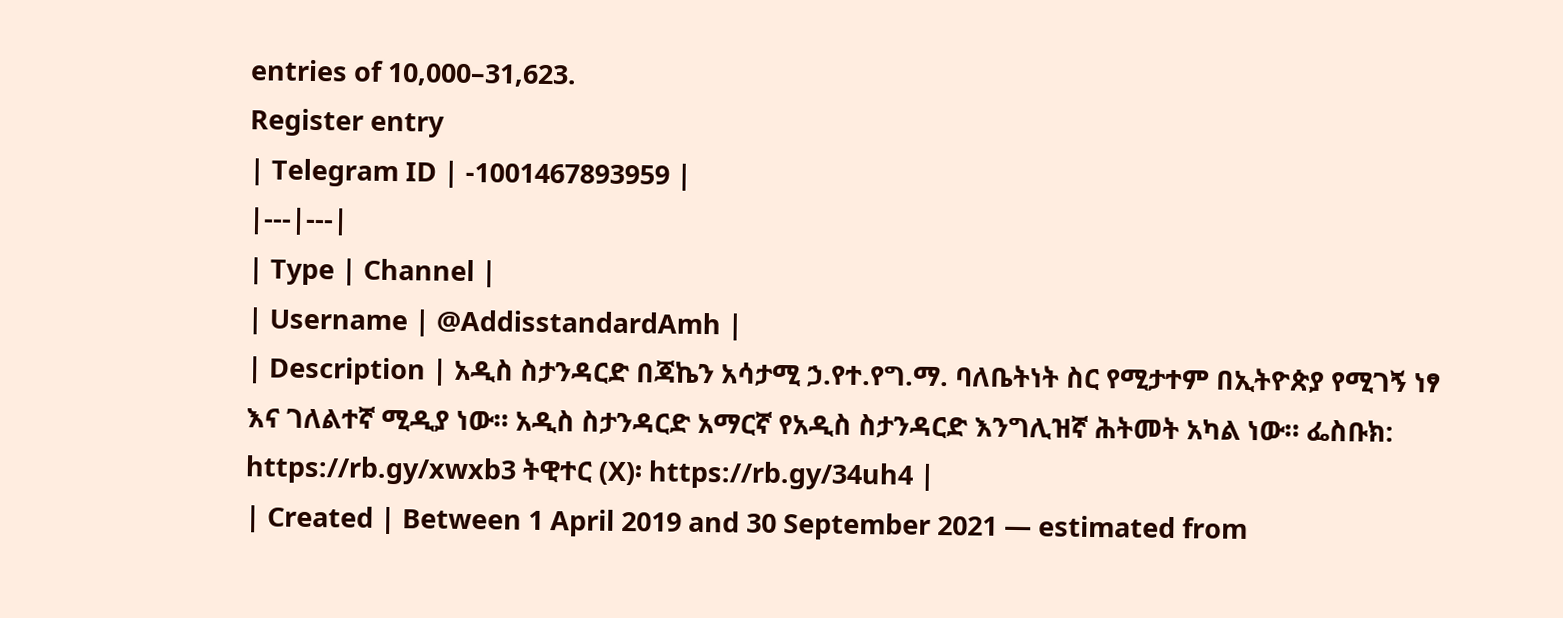entries of 10,000–31,623.
Register entry
| Telegram ID | -1001467893959 |
|---|---|
| Type | Channel |
| Username | @AddisstandardAmh |
| Description | አዲስ ስታንዳርድ በጃኬን አሳታሚ ኃ.የተ.የግ.ማ. ባለቤትነት ስር የሚታተም በኢትዮጵያ የሚገኝ ነፃ እና ገለልተኛ ሚዲያ ነው። አዲስ ስታንዳርድ አማርኛ የአዲስ ስታንዳርድ እንግሊዝኛ ሕትመት አካል ነው። ፌስቡክ: https://rb.gy/xwxb3 ትዊተር (X)፡ https://rb.gy/34uh4 |
| Created | Between 1 April 2019 and 30 September 2021 — estimated from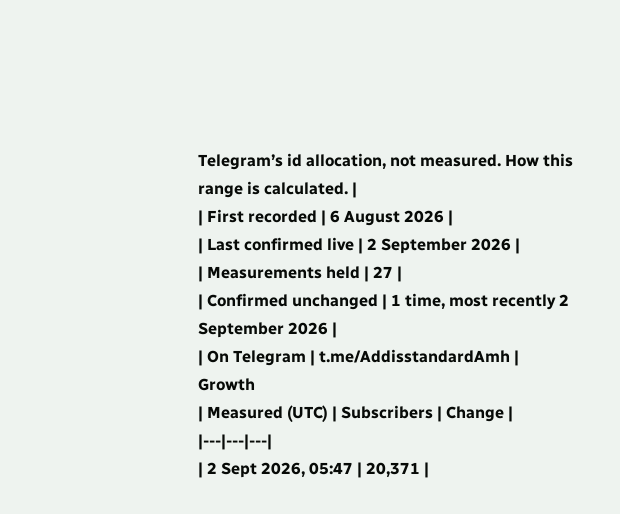Telegram’s id allocation, not measured. How this range is calculated. |
| First recorded | 6 August 2026 |
| Last confirmed live | 2 September 2026 |
| Measurements held | 27 |
| Confirmed unchanged | 1 time, most recently 2 September 2026 |
| On Telegram | t.me/AddisstandardAmh |
Growth
| Measured (UTC) | Subscribers | Change |
|---|---|---|
| 2 Sept 2026, 05:47 | 20,371 |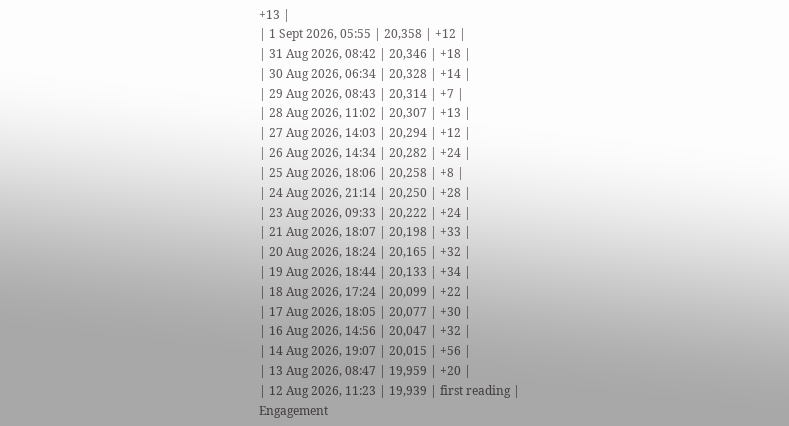+13 |
| 1 Sept 2026, 05:55 | 20,358 | +12 |
| 31 Aug 2026, 08:42 | 20,346 | +18 |
| 30 Aug 2026, 06:34 | 20,328 | +14 |
| 29 Aug 2026, 08:43 | 20,314 | +7 |
| 28 Aug 2026, 11:02 | 20,307 | +13 |
| 27 Aug 2026, 14:03 | 20,294 | +12 |
| 26 Aug 2026, 14:34 | 20,282 | +24 |
| 25 Aug 2026, 18:06 | 20,258 | +8 |
| 24 Aug 2026, 21:14 | 20,250 | +28 |
| 23 Aug 2026, 09:33 | 20,222 | +24 |
| 21 Aug 2026, 18:07 | 20,198 | +33 |
| 20 Aug 2026, 18:24 | 20,165 | +32 |
| 19 Aug 2026, 18:44 | 20,133 | +34 |
| 18 Aug 2026, 17:24 | 20,099 | +22 |
| 17 Aug 2026, 18:05 | 20,077 | +30 |
| 16 Aug 2026, 14:56 | 20,047 | +32 |
| 14 Aug 2026, 19:07 | 20,015 | +56 |
| 13 Aug 2026, 08:47 | 19,959 | +20 |
| 12 Aug 2026, 11:23 | 19,939 | first reading |
Engagement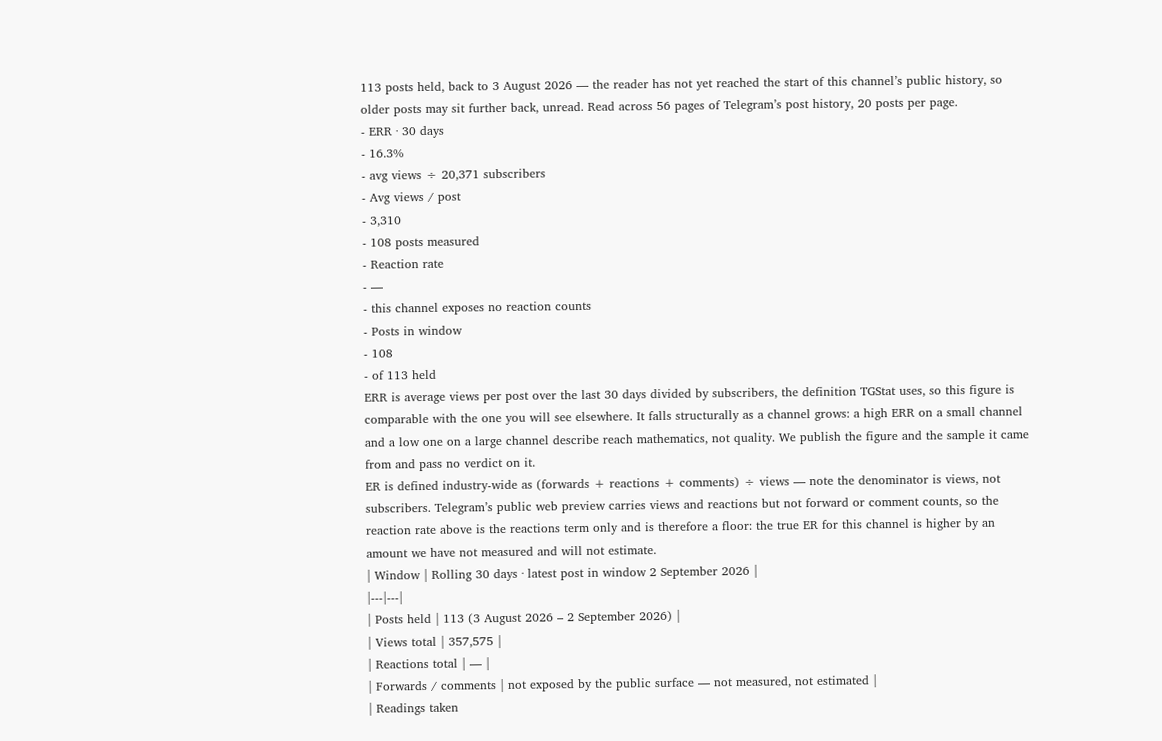113 posts held, back to 3 August 2026 — the reader has not yet reached the start of this channel’s public history, so older posts may sit further back, unread. Read across 56 pages of Telegram’s post history, 20 posts per page.
- ERR · 30 days
- 16.3%
- avg views ÷ 20,371 subscribers
- Avg views / post
- 3,310
- 108 posts measured
- Reaction rate
- —
- this channel exposes no reaction counts
- Posts in window
- 108
- of 113 held
ERR is average views per post over the last 30 days divided by subscribers, the definition TGStat uses, so this figure is comparable with the one you will see elsewhere. It falls structurally as a channel grows: a high ERR on a small channel and a low one on a large channel describe reach mathematics, not quality. We publish the figure and the sample it came from and pass no verdict on it.
ER is defined industry-wide as (forwards + reactions + comments) ÷ views — note the denominator is views, not subscribers. Telegram’s public web preview carries views and reactions but not forward or comment counts, so the reaction rate above is the reactions term only and is therefore a floor: the true ER for this channel is higher by an amount we have not measured and will not estimate.
| Window | Rolling 30 days · latest post in window 2 September 2026 |
|---|---|
| Posts held | 113 (3 August 2026 – 2 September 2026) |
| Views total | 357,575 |
| Reactions total | — |
| Forwards / comments | not exposed by the public surface — not measured, not estimated |
| Readings taken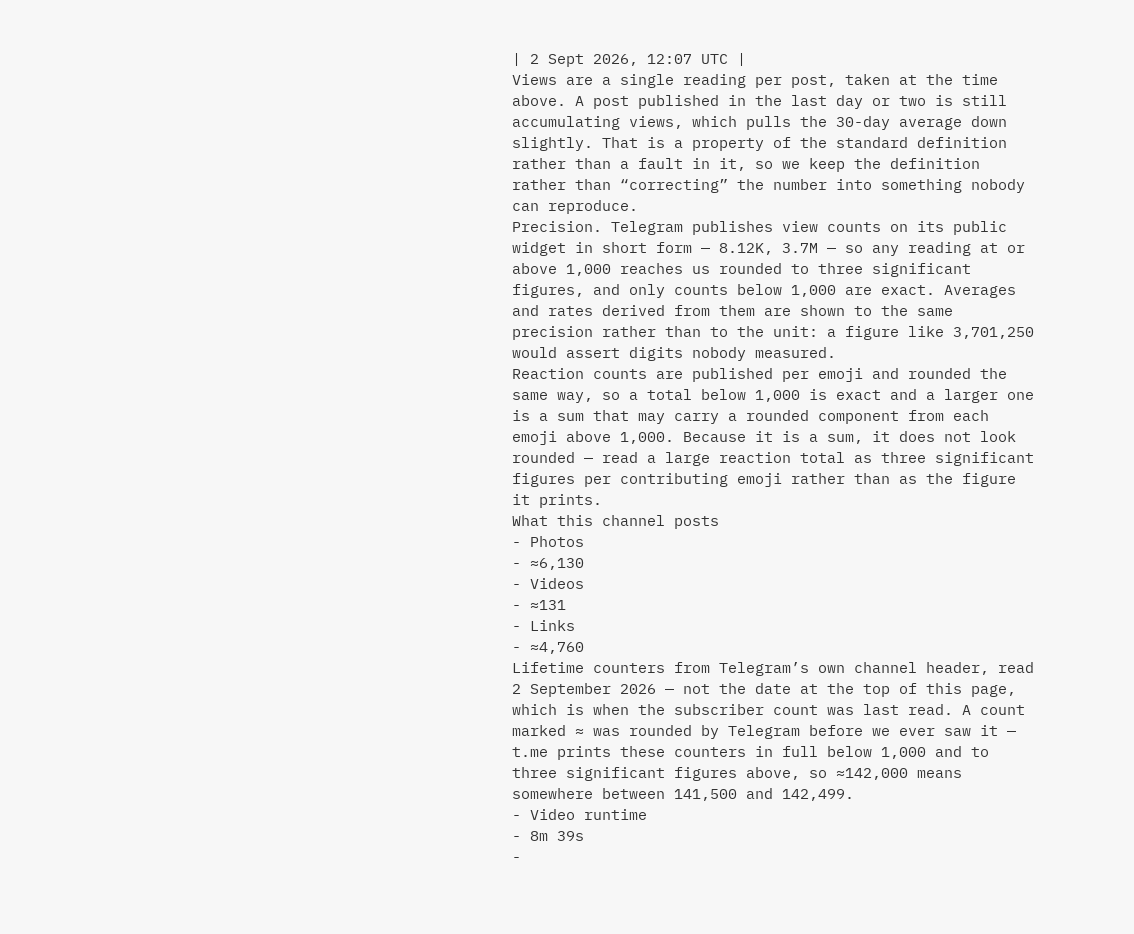| 2 Sept 2026, 12:07 UTC |
Views are a single reading per post, taken at the time above. A post published in the last day or two is still accumulating views, which pulls the 30-day average down slightly. That is a property of the standard definition rather than a fault in it, so we keep the definition rather than “correcting” the number into something nobody can reproduce.
Precision. Telegram publishes view counts on its public widget in short form — 8.12K, 3.7M — so any reading at or above 1,000 reaches us rounded to three significant figures, and only counts below 1,000 are exact. Averages and rates derived from them are shown to the same precision rather than to the unit: a figure like 3,701,250 would assert digits nobody measured.
Reaction counts are published per emoji and rounded the same way, so a total below 1,000 is exact and a larger one is a sum that may carry a rounded component from each emoji above 1,000. Because it is a sum, it does not look rounded — read a large reaction total as three significant figures per contributing emoji rather than as the figure it prints.
What this channel posts
- Photos
- ≈6,130
- Videos
- ≈131
- Links
- ≈4,760
Lifetime counters from Telegram’s own channel header, read 2 September 2026 — not the date at the top of this page, which is when the subscriber count was last read. A count marked ≈ was rounded by Telegram before we ever saw it — t.me prints these counters in full below 1,000 and to three significant figures above, so ≈142,000 means somewhere between 141,500 and 142,499.
- Video runtime
- 8m 39s
-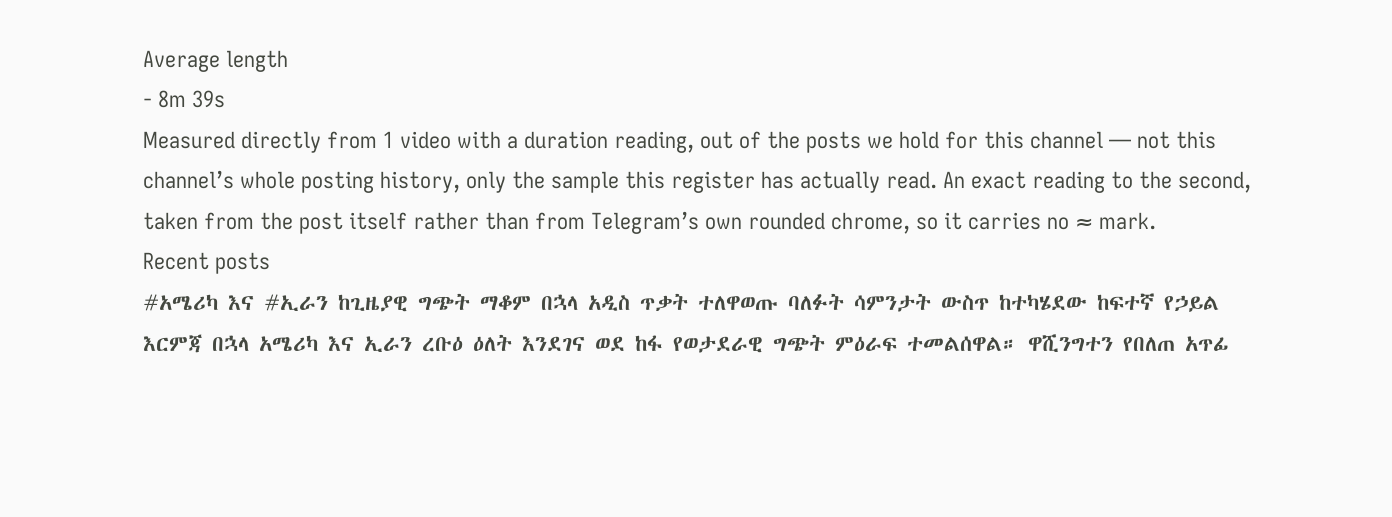Average length
- 8m 39s
Measured directly from 1 video with a duration reading, out of the posts we hold for this channel — not this channel’s whole posting history, only the sample this register has actually read. An exact reading to the second, taken from the post itself rather than from Telegram’s own rounded chrome, so it carries no ≈ mark.
Recent posts
#አሜሪካ እና #ኢራን ከጊዜያዊ ግጭት ማቆም በኋላ አዲስ ጥቃት ተለዋወጡ ባለፉት ሳምንታት ውስጥ ከተካሄደው ከፍተኛ የኃይል እርምጃ በኋላ አሜሪካ እና ኢራን ረቡዕ ዕለት እንደገና ወደ ከፋ የወታደራዊ ግጭት ምዕራፍ ተመልሰዋል። ዋሺንግተን የበለጠ አጥፊ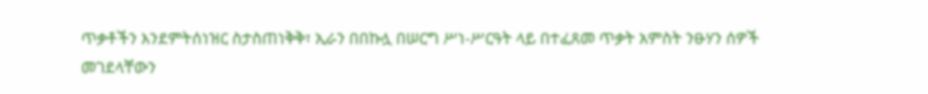ጥቃቶችን እንደምትሰነዝር ስታስጠነቅቅ፣ ኢራን በበኩሏ በሠርግ ሥነ-ሥርዓት ላይ በተፈጸመ ጥቃት አምስት ንፁሃን ሰዎች መገደላቸውን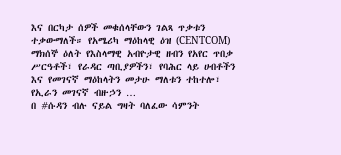እና በርካታ ሰዎች መቁሰላቸውን ገልጻ ጥቃቱን ተቃውማለች። የአሜሪካ ማዕከላዊ ዕዝ (CENTCOM) ማክሰኞ ዕለት የእስላማዊ አብዮታዊ ዘብን የአየር ጥበቃ ሥርዓቶች፣ የራዳር ጣቢያዎችን፣ የባሕር ላይ ሀብቶችን እና የመገናኛ ማዕከላትን መታሁ ማለቱን ተከተሎ፣ የኢራን መገናኛ ብዙኃን …
በ #ሱዳን ብሉ ናይል ግዛት ባለፈው ሳምንት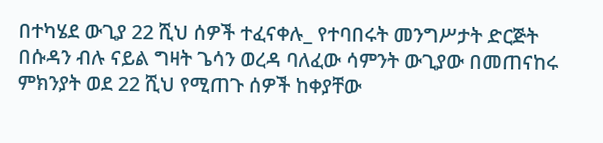በተካሄደ ውጊያ 22 ሺህ ሰዎች ተፈናቀሉ_ የተባበሩት መንግሥታት ድርጅት በሱዳን ብሉ ናይል ግዛት ጌሳን ወረዳ ባለፈው ሳምንት ውጊያው በመጠናከሩ ምክንያት ወደ 22 ሺህ የሚጠጉ ሰዎች ከቀያቸው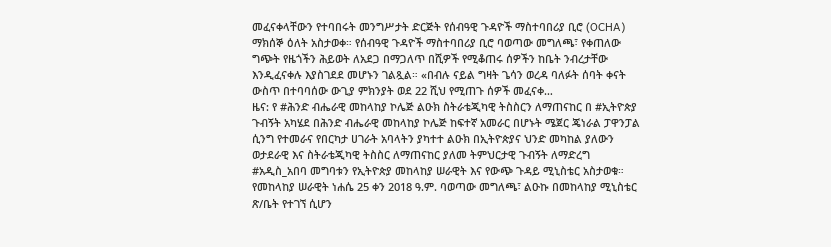መፈናቀላቸውን የተባበሩት መንግሥታት ድርጅት የሰብዓዊ ጉዳዮች ማስተባበሪያ ቢሮ (OCHA) ማክሰኞ ዕለት አስታወቀ። የሰብዓዊ ጉዳዮች ማስተባበሪያ ቢሮ ባወጣው መግለጫ፣ የቀጠለው ግጭት የዜጎችን ሕይወት ለአደጋ በማጋለጥ በሺዎች የሚቆጠሩ ሰዎችን ከቤት ንብረታቸው እንዲፈናቀሉ እያስገደደ መሆኑን ገልጿል። «በብሉ ናይል ግዛት ጌሳን ወረዳ ባለፉት ሰባት ቀናት ውስጥ በተባባሰው ውጊያ ምክንያት ወደ 22 ሺህ የሚጠጉ ሰዎች መፈናቀ…
ዜና: የ #ሕንድ ብሔራዊ መከላከያ ኮሌጅ ልዑክ ስትራቴጂካዊ ትስስርን ለማጠናከር በ #ኢትዮጵያ ጉብኝት አካሄደ በሕንድ ብሔራዊ መከላከያ ኮሌጅ ከፍተኛ አመራር በሆኑት ሜጀር ጄነራል ፓዋንፓል ሲንግ የተመራና የበርካታ ሀገራት አባላትን ያካተተ ልዑክ በኢትዮጵያና ህንድ መካከል ያለውን ወታደራዊ እና ስትራቴጂካዊ ትስስር ለማጠናከር ያለመ ትምህርታዊ ጉብኝት ለማድረግ #አዲስ_አበባ መግባቱን የኢትዮጵያ መከላከያ ሠራዊት እና የውጭ ጉዳይ ሚኒስቴር አስታወቁ። የመከላከያ ሠራዊት ነሐሴ 25 ቀን 2018 ዓ.ም. ባወጣው መግለጫ፣ ልዑኩ በመከላከያ ሚኒስቴር ጽ/ቤት የተገኘ ሲሆን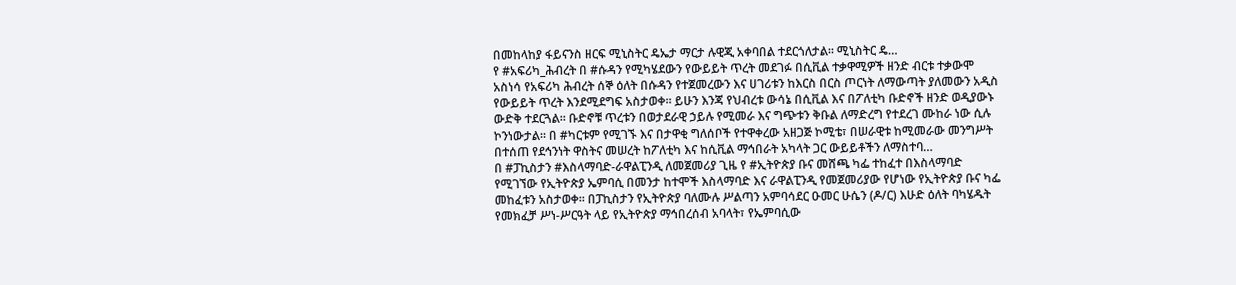በመከላከያ ፋይናንስ ዘርፍ ሚኒስትር ዴኤታ ማርታ ሉዊጂ አቀባበል ተደርጎለታል። ሚኒስትር ዴ…
የ #አፍሪካ_ሕብረት በ #ሱዳን የሚካሄደውን የውይይት ጥረት መደገፉ በሲቪል ተቃዋሚዎች ዘንድ ብርቱ ተቃውሞ አስነሳ የአፍሪካ ሕብረት ሰኞ ዕለት በሱዳን የተጀመረውን እና ሀገሪቱን ከእርስ በርስ ጦርነት ለማውጣት ያለመውን አዲስ የውይይት ጥረት እንደሚደግፍ አስታወቀ። ይሁን እንጃ የህብረቱ ውሳኔ በሲቪል እና በፖለቲካ ቡድኖች ዘንድ ወዲያውኑ ውድቅ ተደርጓል። ቡድኖቹ ጥረቱን በወታደራዊ ኃይሉ የሚመራ እና ግጭቱን ቅቡል ለማድረግ የተደረገ ሙከራ ነው ሲሉ ኮንነውታል። በ #ካርቱም የሚገኙ እና በታዋቂ ግለሰቦች የተዋቀረው አዘጋጅ ኮሚቴ፣ በሠራዊቱ ከሚመራው መንግሥት በተሰጠ የደኅንነት ዋስትና መሠረት ከፖለቲካ እና ከሲቪል ማኅበራት አካላት ጋር ውይይቶችን ለማስተባ…
በ #ፓኪስታን #እስላማባድ-ራዋልፒንዲ ለመጀመሪያ ጊዜ የ #ኢትዮጵያ ቡና መሸጫ ካፌ ተከፈተ በእስላማባድ የሚገኘው የኢትዮጵያ ኤምባሲ በመንታ ከተሞች እስላማባድ እና ራዋልፒንዲ የመጀመሪያው የሆነው የኢትዮጵያ ቡና ካፌ መከፈቱን አስታወቀ። በፓኪስታን የኢትዮጵያ ባለሙሉ ሥልጣን አምባሳደር ዑመር ሁሴን (ዶ/ር) እሁድ ዕለት ባካሄዱት የመክፈቻ ሥነ-ሥርዓት ላይ የኢትዮጵያ ማኅበረሰብ አባላት፣ የኤምባሲው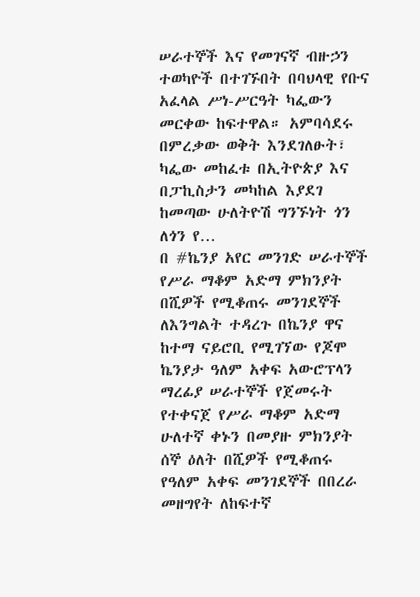ሠራተኞች እና የመገናኛ ብዙኃን ተወካዮች በተገኙበት በባህላዊ የቡና አፈላል ሥነ-ሥርዓት ካፌውን መርቀው ከፍተዋል። አምባሳደሩ በምረቃው ወቅት እንደገለፁት፣ ካፌው መከፈቱ በኢትዮጵያ እና በፓኪስታን መካከል እያደገ ከመጣው ሁለትዮሽ ግንኙነት ጎን ለጎን የ…
በ #ኬንያ አየር መንገድ ሠራተኞች የሥራ ማቆም አድማ ምክንያት በሺዎች የሚቆጠሩ መንገደኞች ለእንግልት ተዳረጉ በኬንያ ዋና ከተማ ናይሮቢ የሚገኘው የጆሞ ኬንያታ ዓለም አቀፍ አውሮፕላን ማረፊያ ሠራተኞች የጀመሩት የተቀናጀ የሥራ ማቆም አድማ ሁለተኛ ቀኑን በመያዙ ምክንያት ሰኞ ዕለት በሺዎች የሚቆጠሩ የዓለም አቀፍ መንገደኞች በበረራ መዘግየት ለከፍተኛ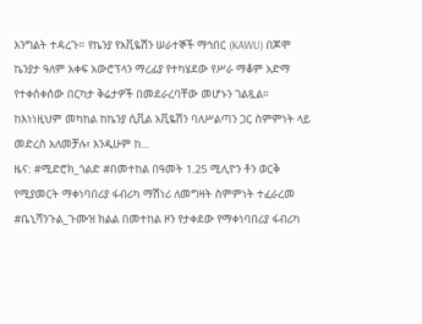እንግልት ተዳረጉ። የኬንያ የአቪዬሽን ሠራተኞች ማኅበር (KAWU) በጆሞ ኬንያታ ዓለም አቀፍ አውሮፕላን ማረፊያ የተካሄደው የሥራ ማቆም አድማ የተቀሰቀሰው በርካታ ቅሬታዎች በመደራረባቸው መሆኑን ገልጿል። ከእነነዚህም መካከል ከኬንያ ሲቪል አቪዬሽን ባለሥልጣን ጋር ስምምነት ላይ መድረስ አለመቻሉ፣ እንዲሁም ከ…
ዜና: #ሚድሮክ_ጎልድ #በመተከል በዓመት 1.25 ሚሊዮን ቶን ወርቅ የሚያመርት ማቀነባበሪያ ፋብሪካ ማሽነሪ ለመግዛት ስምምነት ተፈራረመ #ቤኒሻንጉል_ጉሙዝ ክልል በመተከል ዞን የታቀደው የማቀነባበሪያ ፋብሪካ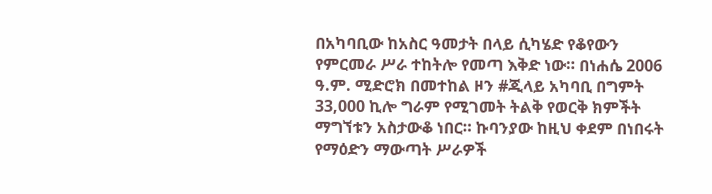በአካባቢው ከአስር ዓመታት በላይ ሲካሄድ የቆየውን የምርመራ ሥራ ተከትሎ የመጣ እቅድ ነው። በነሐሴ 2006 ዓ.ም. ሚድሮክ በመተከል ዞን #ጂላይ አካባቢ በግምት 33,000 ኪሎ ግራም የሚገመት ትልቅ የወርቅ ክምችት ማግኘቱን አስታውቆ ነበር። ኩባንያው ከዚህ ቀደም በነበሩት የማዕድን ማውጣት ሥራዎች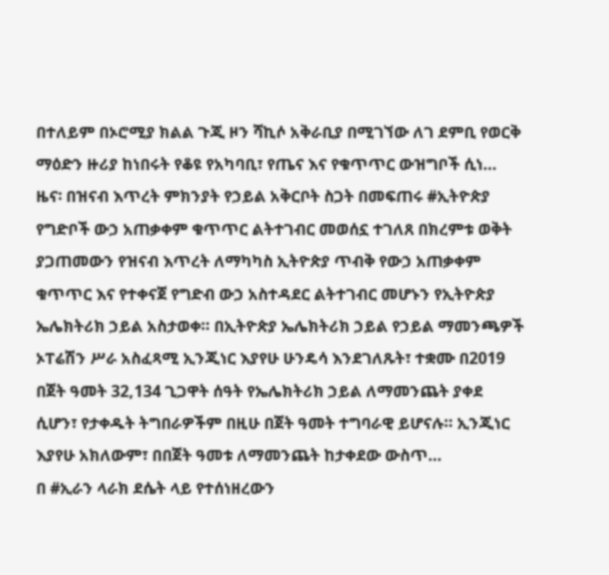በተለይም በኦሮሚያ ክልል ጉጂ ዞን ሻኪሶ አቅራቢያ በሚገኘው ለገ ደምቢ የወርቅ ማዕድን ዙሪያ ከነበሩት የቆዩ የአካባቢ፣ የጤና እና የቁጥጥር ውዝግቦች ሲነ…
ዜና፡ በዝናብ እጥረት ምክንያት የኃይል አቅርቦት ስጋት በመፍጠሩ #ኢትዮጵያ የግድቦች ውኃ አጠቃቀም ቁጥጥር ልትተገብር መወሰኗ ተገለጸ በክረምቱ ወቅት ያጋጠመውን የዝናብ እጥረት ለማካካስ ኢትዮጵያ ጥብቅ የውኃ አጠቃቀም ቁጥጥር እና የተቀናጀ የግድብ ውኃ አስተዳደር ልትተገብር መሆኑን የኢትዮጵያ ኤሌክትሪክ ኃይል አስታወቀ። በኢትዮጵያ ኤሌክትሪክ ኃይል የኃይል ማመንጫዎች ኦፐሬሽን ሥራ አስፈጻሚ ኢንጂነር እያየሁ ሁንዴሳ እንደገለጹት፣ ተቋሙ በ2019 በጀት ዓመት 32,134 ጊጋዋት ሰዓት የኤሌክትሪክ ኃይል ለማመንጨት ያቀደ ሲሆን፣ የታቀዱት ትግበራዎችም በዚሁ በጀት ዓመት ተግባራዊ ይሆናሉ። ኢንጂነር እያየሁ አክለውም፣ በበጀት ዓመቱ ለማመንጨት ከታቀደው ውስጥ…
በ #ኢራን ላራክ ደሴት ላይ የተሰነዘረውን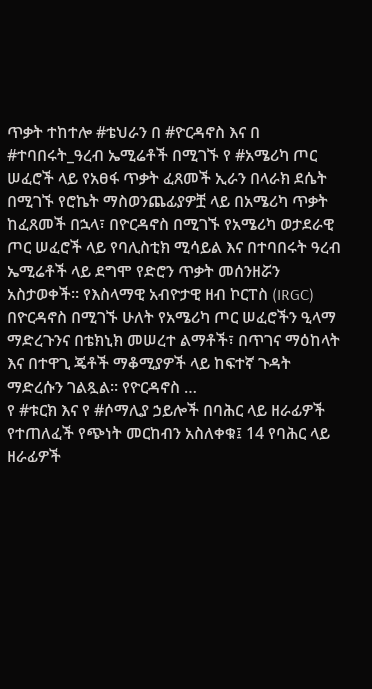ጥቃት ተከተሎ #ቴህራን በ #ዮርዳኖስ እና በ #ተባበሩት_ዓረብ ኤሚሬቶች በሚገኙ የ #አሜሪካ ጦር ሠፈሮች ላይ የአፀፋ ጥቃት ፈጸመች ኢራን በላራክ ደሴት በሚገኙ የሮኬት ማስወንጨፊያዎቿ ላይ በአሜሪካ ጥቃት ከፈጸመች በኋላ፣ በዮርዳኖስ በሚገኙ የአሜሪካ ወታደራዊ ጦር ሠፈሮች ላይ የባሊስቲክ ሚሳይል እና በተባበሩት ዓረብ ኤሚሬቶች ላይ ደግሞ የድሮን ጥቃት መሰንዘሯን አስታወቀች። የእስላማዊ አብዮታዊ ዘብ ኮርፐስ (IRGC) በዮርዳኖስ በሚገኙ ሁለት የአሜሪካ ጦር ሠፈሮችን ዒላማ ማድረጉንና በቴክኒክ መሠረተ ልማቶች፣ በጥገና ማዕከላት እና በተዋጊ ጄቶች ማቆሚያዎች ላይ ከፍተኛ ጉዳት ማድረሱን ገልጿል። የዮርዳኖስ …
የ #ቱርክ እና የ #ሶማሊያ ኃይሎች በባሕር ላይ ዘራፊዎች የተጠለፈች የጭነት መርከብን አስለቀቁ፤ 14 የባሕር ላይ ዘራፊዎች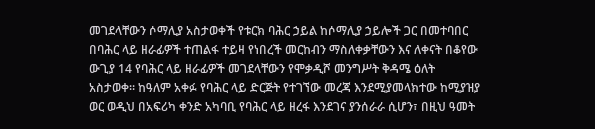መገደላቸውን ሶማሊያ አስታወቀች የቱርክ ባሕር ኃይል ከሶማሊያ ኃይሎች ጋር በመተባበር በባሕር ላይ ዘራፊዎች ተጠልፋ ተይዛ የነበረች መርከብን ማስለቀቃቸውን እና ለቀናት በቆየው ውጊያ 14 የባሕር ላይ ዘራፊዎች መገደላቸውን የሞቃዲሾ መንግሥት ቅዳሜ ዕለት አስታወቀ። ከዓለም አቀፉ የባሕር ላይ ድርጅት የተገኘው መረጃ እንደሚያመላክተው ከሚያዝያ ወር ወዲህ በአፍሪካ ቀንድ አካባቢ የባሕር ላይ ዘረፋ እንደገና ያንሰራራ ሲሆን፣ በዚህ ዓመት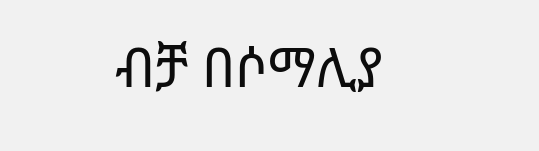ብቻ በሶማሊያ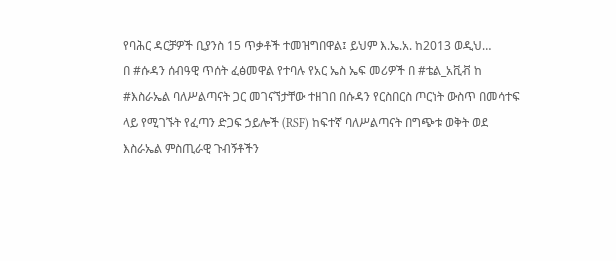የባሕር ዳርቻዎች ቢያንስ 15 ጥቃቶች ተመዝግበዋል፤ ይህም እ.ኤ.አ. ከ2013 ወዲህ…
በ #ሱዳን ሰብዓዊ ጥሰት ፈፅመዋል የተባሉ የአር ኤስ ኤፍ መሪዎች በ #ቴል_አቪቭ ከ #እስራኤል ባለሥልጣናት ጋር መገናኘታቸው ተዘገበ በሱዳን የርስበርስ ጦርነት ውስጥ በመሳተፍ ላይ የሚገኙት የፈጣን ድጋፍ ኃይሎች (RSF) ከፍተኛ ባለሥልጣናት በግጭቱ ወቅት ወደ እስራኤል ምስጢራዊ ጉብኝቶችን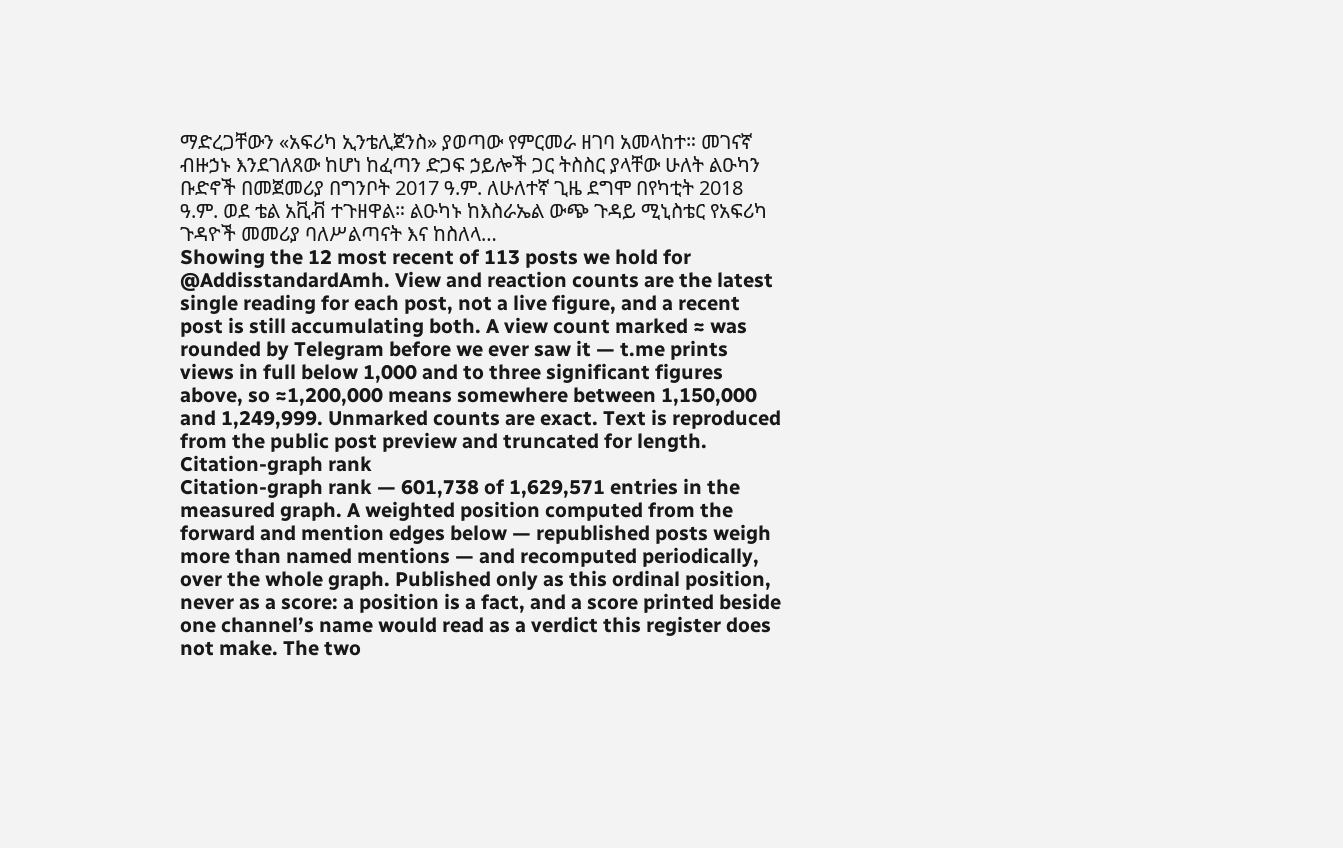ማድረጋቸውን «አፍሪካ ኢንቴሊጀንስ» ያወጣው የምርመራ ዘገባ አመላከተ። መገናኛ ብዙኃኑ እንደገለጸው ከሆነ ከፈጣን ድጋፍ ኃይሎች ጋር ትስስር ያላቸው ሁለት ልዑካን ቡድኖች በመጀመሪያ በግንቦት 2017 ዓ.ም. ለሁለተኛ ጊዜ ደግሞ በየካቲት 2018 ዓ.ም. ወደ ቴል አቪቭ ተጉዘዋል። ልዑካኑ ከእስራኤል ውጭ ጉዳይ ሚኒስቴር የአፍሪካ ጉዳዮች መመሪያ ባለሥልጣናት እና ከስለላ…
Showing the 12 most recent of 113 posts we hold for @AddisstandardAmh. View and reaction counts are the latest single reading for each post, not a live figure, and a recent post is still accumulating both. A view count marked ≈ was rounded by Telegram before we ever saw it — t.me prints views in full below 1,000 and to three significant figures above, so ≈1,200,000 means somewhere between 1,150,000 and 1,249,999. Unmarked counts are exact. Text is reproduced from the public post preview and truncated for length.
Citation-graph rank
Citation-graph rank — 601,738 of 1,629,571 entries in the measured graph. A weighted position computed from the forward and mention edges below — republished posts weigh more than named mentions — and recomputed periodically, over the whole graph. Published only as this ordinal position, never as a score: a position is a fact, and a score printed beside one channel’s name would read as a verdict this register does not make. The two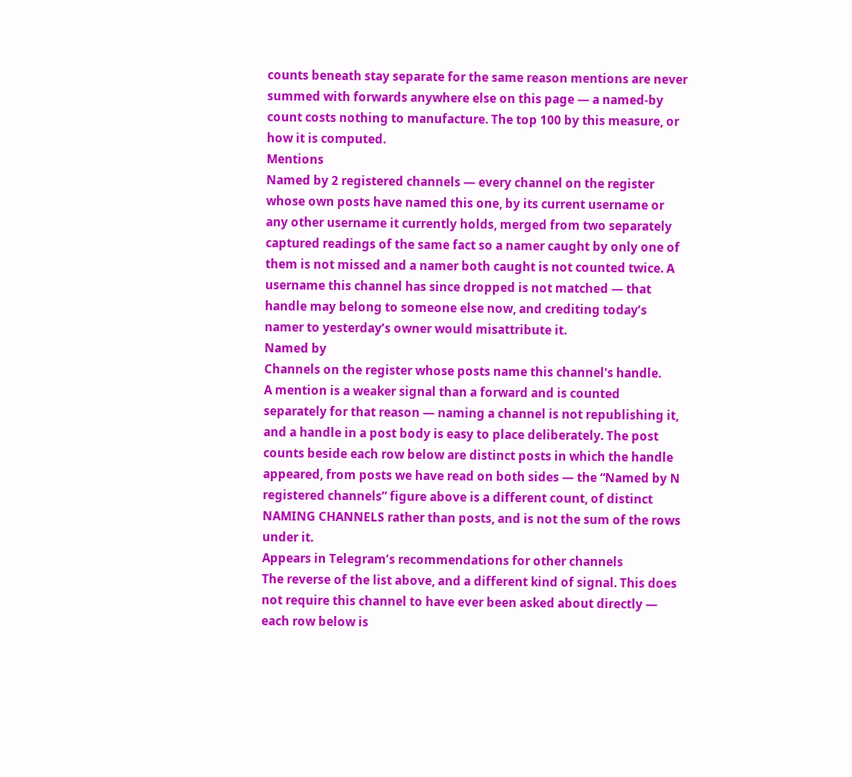counts beneath stay separate for the same reason mentions are never summed with forwards anywhere else on this page — a named-by count costs nothing to manufacture. The top 100 by this measure, or how it is computed.
Mentions
Named by 2 registered channels — every channel on the register whose own posts have named this one, by its current username or any other username it currently holds, merged from two separately captured readings of the same fact so a namer caught by only one of them is not missed and a namer both caught is not counted twice. A username this channel has since dropped is not matched — that handle may belong to someone else now, and crediting today’s namer to yesterday’s owner would misattribute it.
Named by
Channels on the register whose posts name this channel's handle.
A mention is a weaker signal than a forward and is counted separately for that reason — naming a channel is not republishing it, and a handle in a post body is easy to place deliberately. The post counts beside each row below are distinct posts in which the handle appeared, from posts we have read on both sides — the “Named by N registered channels” figure above is a different count, of distinct NAMING CHANNELS rather than posts, and is not the sum of the rows under it.
Appears in Telegram’s recommendations for other channels
The reverse of the list above, and a different kind of signal. This does not require this channel to have ever been asked about directly — each row below is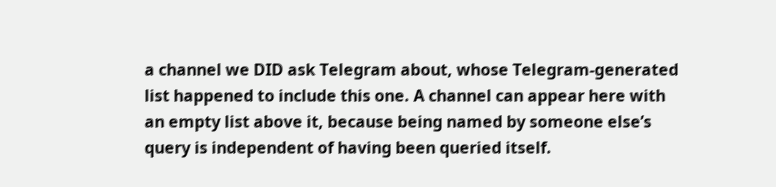a channel we DID ask Telegram about, whose Telegram-generated list happened to include this one. A channel can appear here with an empty list above it, because being named by someone else’s query is independent of having been queried itself.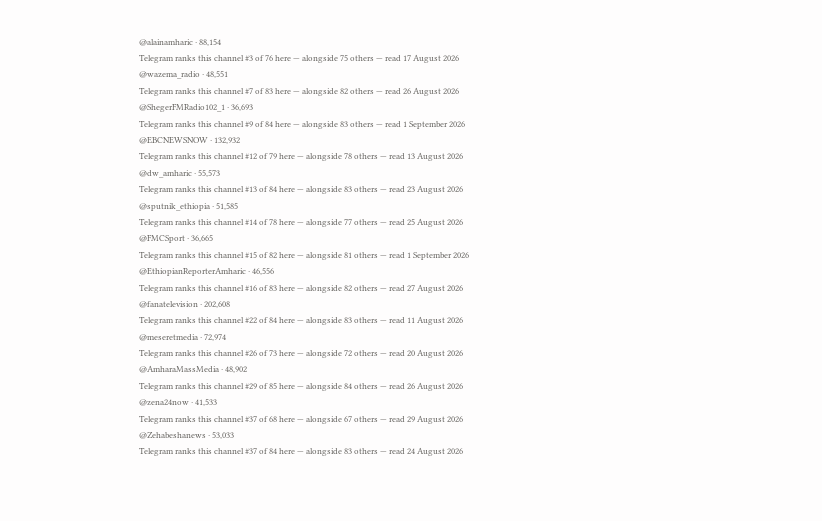@alainamharic · 88,154
Telegram ranks this channel #3 of 76 here — alongside 75 others — read 17 August 2026
@wazema_radio · 48,551
Telegram ranks this channel #7 of 83 here — alongside 82 others — read 26 August 2026
@ShegerFMRadio102_1 · 36,693
Telegram ranks this channel #9 of 84 here — alongside 83 others — read 1 September 2026
@EBCNEWSNOW · 132,932
Telegram ranks this channel #12 of 79 here — alongside 78 others — read 13 August 2026
@dw_amharic · 55,573
Telegram ranks this channel #13 of 84 here — alongside 83 others — read 23 August 2026
@sputnik_ethiopia · 51,585
Telegram ranks this channel #14 of 78 here — alongside 77 others — read 25 August 2026
@FMCSport · 36,665
Telegram ranks this channel #15 of 82 here — alongside 81 others — read 1 September 2026
@EthiopianReporterAmharic · 46,556
Telegram ranks this channel #16 of 83 here — alongside 82 others — read 27 August 2026
@fanatelevision · 202,608
Telegram ranks this channel #22 of 84 here — alongside 83 others — read 11 August 2026
@meseretmedia · 72,974
Telegram ranks this channel #26 of 73 here — alongside 72 others — read 20 August 2026
@AmharaMassMedia · 48,902
Telegram ranks this channel #29 of 85 here — alongside 84 others — read 26 August 2026
@zena24now · 41,533
Telegram ranks this channel #37 of 68 here — alongside 67 others — read 29 August 2026
@Zehabeshanews · 53,033
Telegram ranks this channel #37 of 84 here — alongside 83 others — read 24 August 2026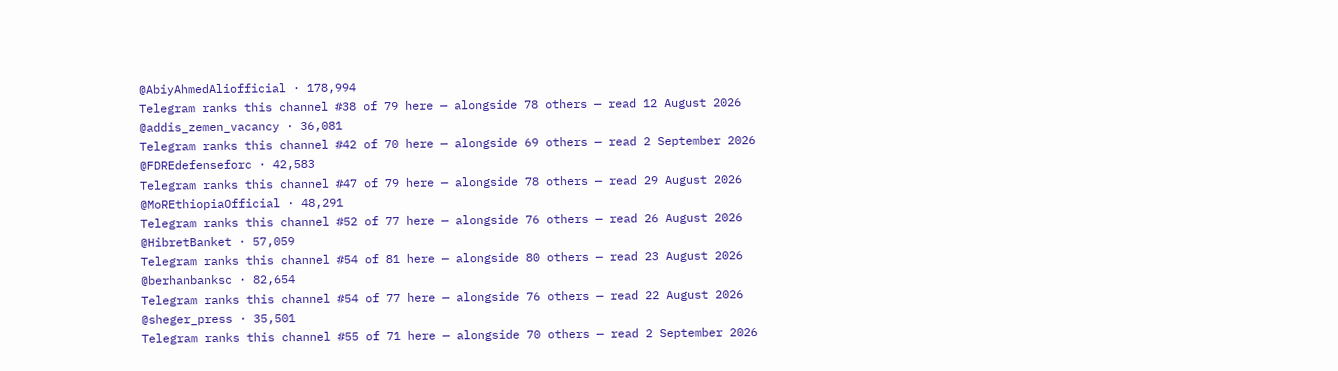@AbiyAhmedAliofficial · 178,994
Telegram ranks this channel #38 of 79 here — alongside 78 others — read 12 August 2026
@addis_zemen_vacancy · 36,081
Telegram ranks this channel #42 of 70 here — alongside 69 others — read 2 September 2026
@FDREdefenseforc · 42,583
Telegram ranks this channel #47 of 79 here — alongside 78 others — read 29 August 2026
@MoREthiopiaOfficial · 48,291
Telegram ranks this channel #52 of 77 here — alongside 76 others — read 26 August 2026
@HibretBanket · 57,059
Telegram ranks this channel #54 of 81 here — alongside 80 others — read 23 August 2026
@berhanbanksc · 82,654
Telegram ranks this channel #54 of 77 here — alongside 76 others — read 22 August 2026
@sheger_press · 35,501
Telegram ranks this channel #55 of 71 here — alongside 70 others — read 2 September 2026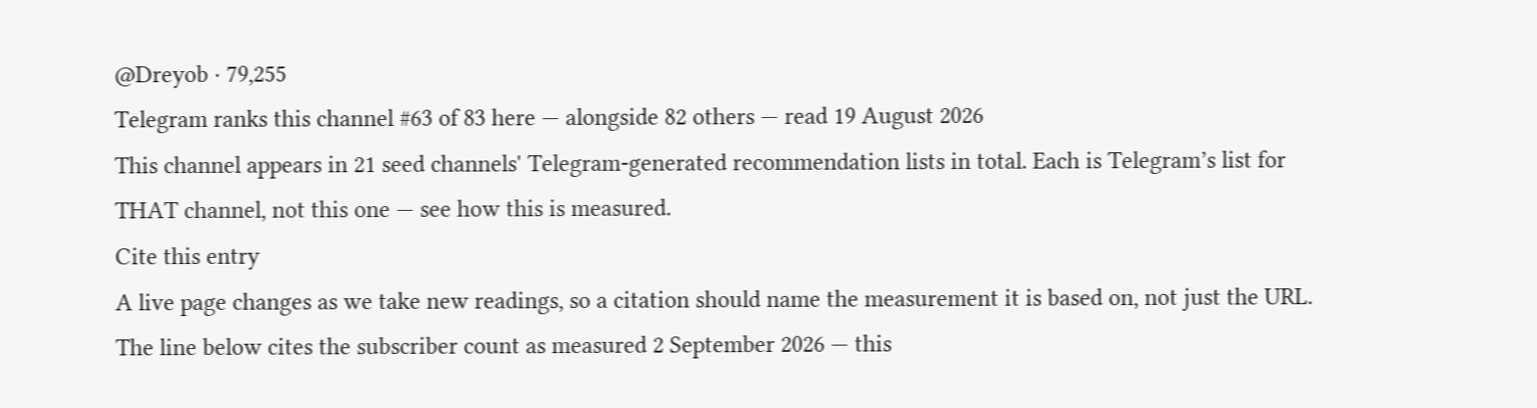@Dreyob · 79,255
Telegram ranks this channel #63 of 83 here — alongside 82 others — read 19 August 2026
This channel appears in 21 seed channels' Telegram-generated recommendation lists in total. Each is Telegram’s list for THAT channel, not this one — see how this is measured.
Cite this entry
A live page changes as we take new readings, so a citation should name the measurement it is based on, not just the URL. The line below cites the subscriber count as measured 2 September 2026 — this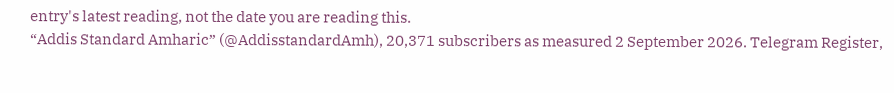entry's latest reading, not the date you are reading this.
“Addis Standard Amharic” (@AddisstandardAmh), 20,371 subscribers as measured 2 September 2026. Telegram Register,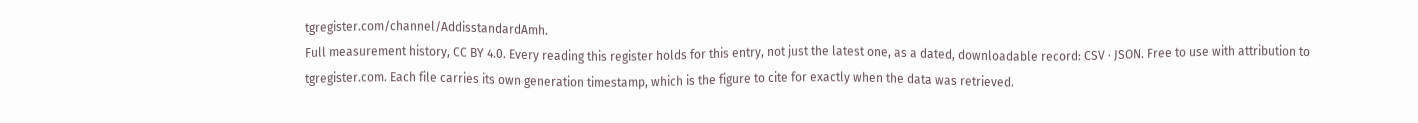tgregister.com/channel/AddisstandardAmh.
Full measurement history, CC BY 4.0. Every reading this register holds for this entry, not just the latest one, as a dated, downloadable record: CSV · JSON. Free to use with attribution to tgregister.com. Each file carries its own generation timestamp, which is the figure to cite for exactly when the data was retrieved.